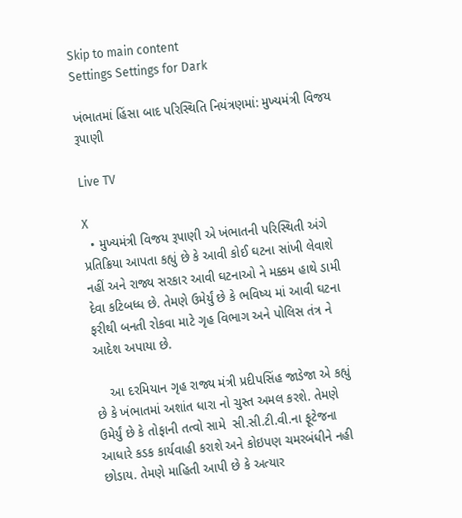Skip to main content
Settings Settings for Dark

ખંભાતમાં હિંસા બાદ પરિસ્થિતિ નિયંત્રણમાં: મુખ્યમંત્રી વિજય રૂપાણી

Live TV

X
  • મુખ્યમંત્રી વિજય રૂપાણી એ ખંભાતની પરિસ્થિતી અંગે પ્રતિક્રિયા આપતા કહ્યું છે કે આવી કોઈ ઘટના સાંખી લેવાશે નહીં અને રાજ્ય સરકાર આવી ઘટનાઓ ને મક્કમ હાથે ડામી દેવા કટિબધ્ધ છે. તેમણે ઉમેર્યું છે કે ભવિષ્ય માં આવી ઘટના ફરીથી બનતી રોકવા માટે ગૃહ વિભાગ અને પોલિસ તંત્ર ને આદેશ અપાયા છે.

    આ દરમિયાન ગૃહ રાજ્ય મંત્રી પ્રદીપસિંહ જાડેજા એ કહ્યું છે કે ખંભાતમાં અશાંત ધારા નો ચુસ્ત અમલ કરશે. તેમણે ઉમેર્યું છે કે તોફાની તત્વો સામે  સી.સી.ટી.વી.ના ફૂટેજના આધારે કડક કાર્યવાહી કરાશે અને કોઇપણ ચમરબંધીને નહી છોડાય. તેમણે માહિતી આપી છે કે અત્યાર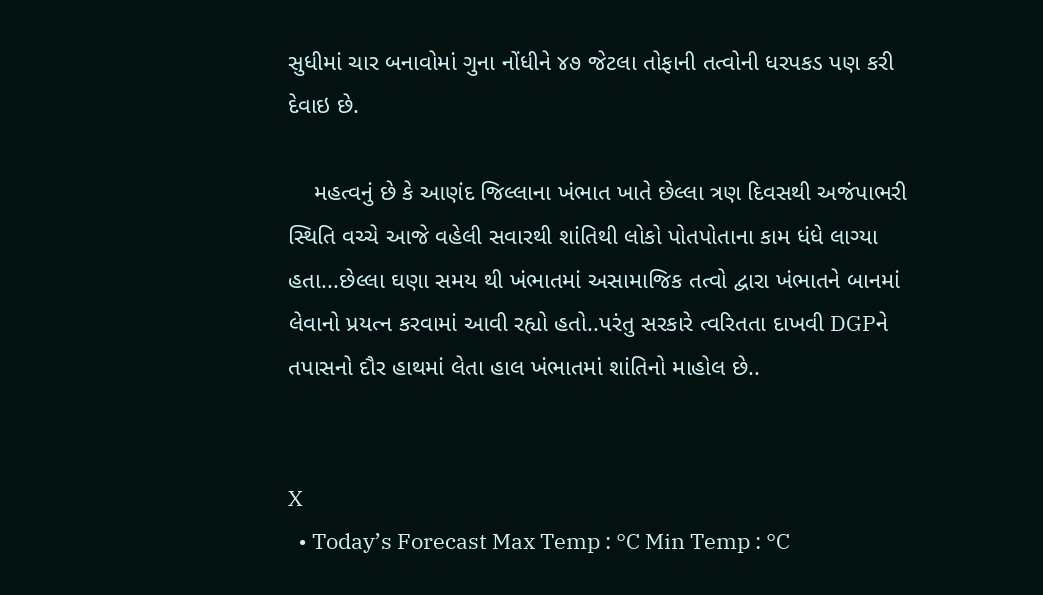સુધીમાં ચાર બનાવોમાં ગુના નોંધીને ૪૭ જેટલા તોફાની તત્વોની ધરપકડ પણ કરી દેવાઇ છે.

    મહત્વનું છે કે આણંદ જિલ્લાના ખંભાત ખાતે છેલ્લા ત્રણ દિવસથી અજંપાભરી સ્થિતિ વચ્ચે આજે વહેલી સવારથી શાંતિથી લોકો પોતપોતાના કામ ધંધે લાગ્યા હતા...છેલ્લા ઘણા સમય થી ખંભાતમાં અસામાજિક તત્વો દ્વારા ખંભાતને બાનમાં લેવાનો પ્રયત્ન કરવામાં આવી રહ્યો હતો..પરંતુ સરકારે ત્વરિતતા દાખવી DGPને તપાસનો દૌર હાથમાં લેતા હાલ ખંભાતમાં શાંતિનો માહોલ છે..


X
  • Today’s Forecast Max Temp : °C Min Temp : °C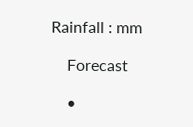Rainfall : mm

    Forecast

    •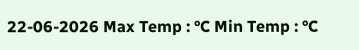22-06-2026 Max Temp : °C Min Temp : °C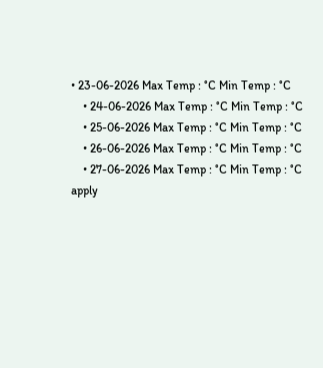• 23-06-2026 Max Temp : °C Min Temp : °C
    • 24-06-2026 Max Temp : °C Min Temp : °C
    • 25-06-2026 Max Temp : °C Min Temp : °C
    • 26-06-2026 Max Temp : °C Min Temp : °C
    • 27-06-2026 Max Temp : °C Min Temp : °C
apply